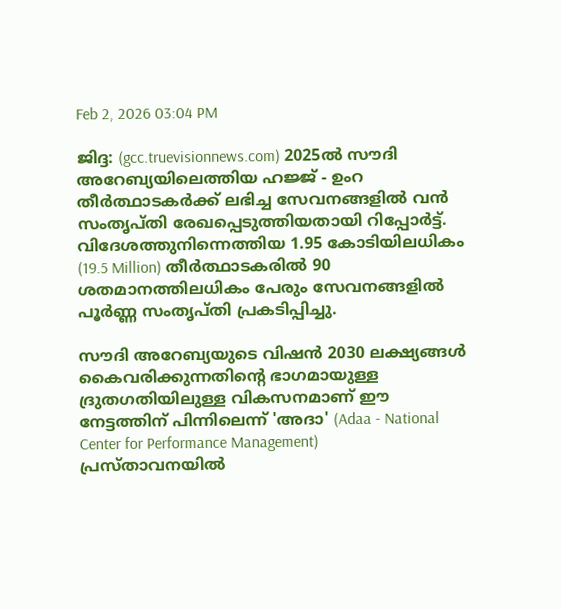Feb 2, 2026 03:04 PM

ജിദ്ദ: (gcc.truevisionnews.com) 2025ല്‍ സൗദി അറേബ്യയിലെത്തിയ ഹജ്ജ് - ഉംറ തീര്‍ത്ഥാടകര്‍ക്ക് ലഭിച്ച സേവനങ്ങളില്‍ വന്‍ സംതൃപ്തി രേഖപ്പെടുത്തിയതായി റിപ്പോര്‍ട്ട്. വിദേശത്തുനിന്നെത്തിയ 1.95 കോടിയിലധികം (19.5 Million) തീര്‍ത്ഥാടകരില്‍ 90 ശതമാനത്തിലധികം പേരും സേവനങ്ങളില്‍ പൂര്‍ണ്ണ സംതൃപ്തി പ്രകടിപ്പിച്ചു.

സൗദി അറേബ്യയുടെ വിഷന്‍ 2030 ലക്ഷ്യങ്ങള്‍ കൈവരിക്കുന്നതിന്റെ ഭാഗമായുള്ള ദ്രുതഗതിയിലുള്ള വികസനമാണ് ഈ നേട്ടത്തിന് പിന്നിലെന്ന് 'അദാ' (Adaa - National Center for Performance Management) പ്രസ്താവനയില്‍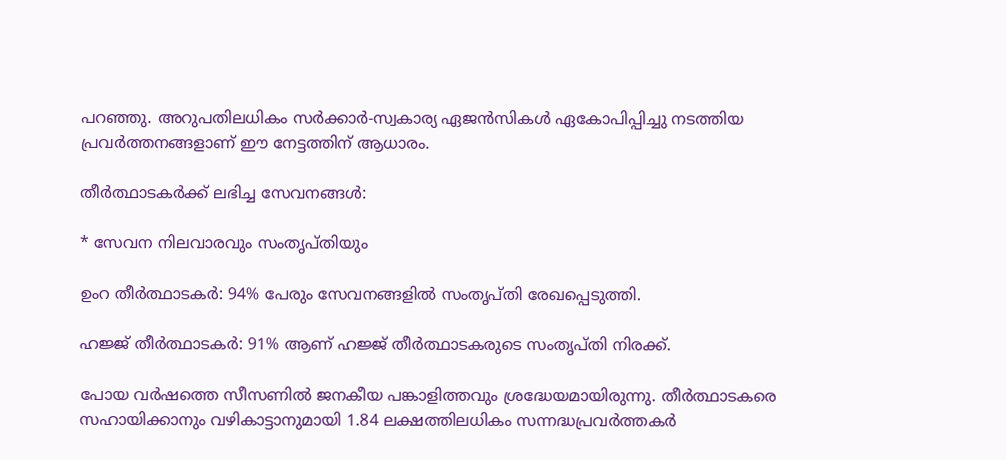പറഞ്ഞു. അറുപതിലധികം സര്‍ക്കാര്‍-സ്വകാര്യ ഏജന്‍സികള്‍ ഏകോപിപ്പിച്ചു നടത്തിയ പ്രവര്‍ത്തനങ്ങളാണ് ഈ നേട്ടത്തിന് ആധാരം.

തീര്‍ത്ഥാടകര്‍ക്ക് ലഭിച്ച സേവനങ്ങള്‍:

* സേവന നിലവാരവും സംതൃപ്തിയും

ഉംറ തീര്‍ത്ഥാടകര്‍: 94% പേരും സേവനങ്ങളില്‍ സംതൃപ്തി രേഖപ്പെടുത്തി.

ഹജ്ജ് തീര്‍ത്ഥാടകര്‍: 91% ആണ് ഹജ്ജ് തീര്‍ത്ഥാടകരുടെ സംതൃപ്തി നിരക്ക്.

പോയ വര്‍ഷത്തെ സീസണില്‍ ജനകീയ പങ്കാളിത്തവും ശ്രദ്ധേയമായിരുന്നു. തീര്‍ത്ഥാടകരെ സഹായിക്കാനും വഴികാട്ടാനുമായി 1.84 ലക്ഷത്തിലധികം സന്നദ്ധപ്രവര്‍ത്തകര്‍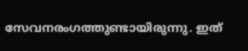സേവനരംഗത്തുണ്ടായിരുന്നു. ഇത്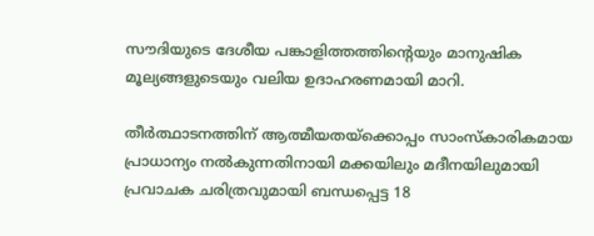സൗദിയുടെ ദേശീയ പങ്കാളിത്തത്തിന്റെയും മാനുഷിക മൂല്യങ്ങളുടെയും വലിയ ഉദാഹരണമായി മാറി.

തീര്‍ത്ഥാടനത്തിന് ആത്മീയതയ്‌ക്കൊപ്പം സാംസ്‌കാരികമായ പ്രാധാന്യം നല്‍കുന്നതിനായി മക്കയിലും മദീനയിലുമായി പ്രവാചക ചരിത്രവുമായി ബന്ധപ്പെട്ട 18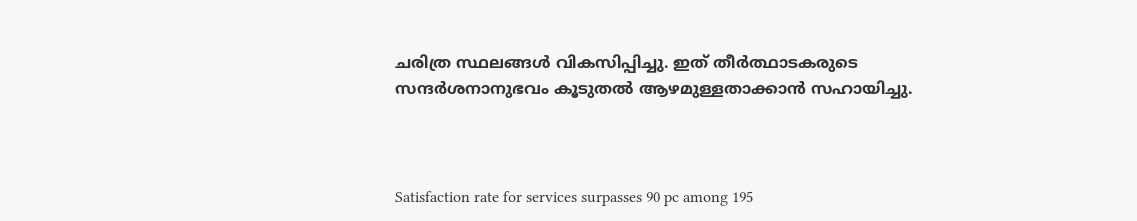ചരിത്ര സ്ഥലങ്ങള്‍ വികസിപ്പിച്ചു. ഇത് തീര്‍ത്ഥാടകരുടെ സന്ദര്‍ശനാനുഭവം കൂടുതല്‍ ആഴമുള്ളതാക്കാന്‍ സഹായിച്ചു.



Satisfaction rate for services surpasses 90 pc among 195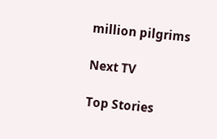million pilgrims

Next TV

Top Stories